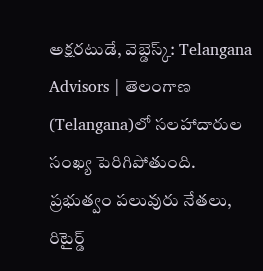అక్షరటుడే, వెబ్డెస్క్: Telangana Advisors | తెలంగాణ (Telangana)లో సలహాదారుల సంఖ్య పెరిగిపోతుంది. ప్రభుత్వం పలువురు నేతలు, రిటైర్డ్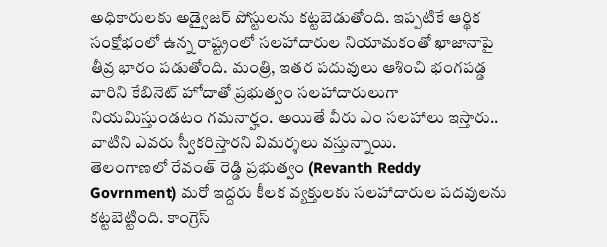అధికారులకు అడ్వైజర్ పోస్టులను కట్టబెడుతోంది. ఇప్పటికే ఆర్థిక సంక్షోభంలో ఉన్న రాష్ట్రంలో సలహాదారుల నియామకంతో ఖాజానాపై తీవ్ర భారం పడుతోంది. మంత్రి, ఇతర పదువులు ఆశించి భంగపడ్డ వారిని కేబినెట్ హోదాతో ప్రభుత్వం సలహాదారులుగా నియమిస్తుండటం గమనార్హం. అయితే వీరు ఎం సలహాలు ఇస్తారు.. వాటిని ఎవరు స్వీకరిస్తారని విమర్శలు వస్తున్నాయి.
తెలంగాణలో రేవంత్ రెడ్డి ప్రభుత్వం (Revanth Reddy Govrnment) మరో ఇద్దరు కీలక వ్యక్తులకు సలహాదారుల పదవులను కట్టబెట్టింది. కాంగ్రెస్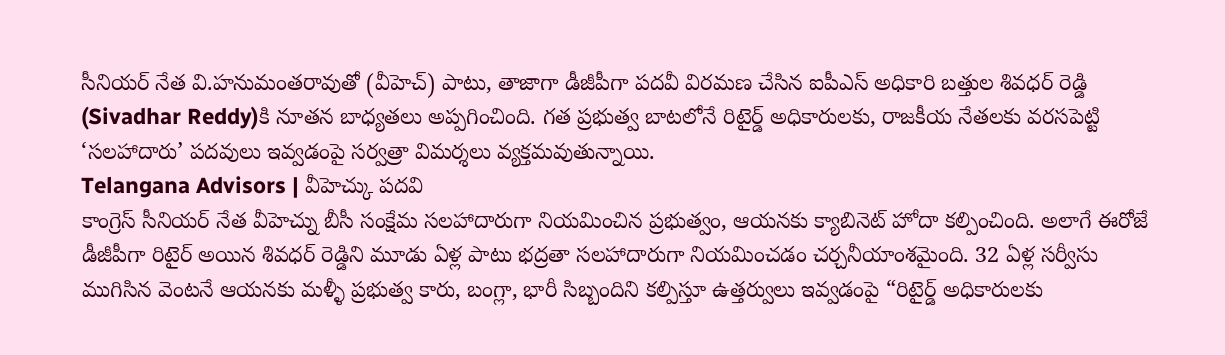సీనియర్ నేత వి.హనుమంతరావుతో (వీహెచ్) పాటు, తాజాగా డీజీపీగా పదవీ విరమణ చేసిన ఐపీఎస్ అధికారి బత్తుల శివధర్ రెడ్డి (Sivadhar Reddy)కి నూతన బాధ్యతలు అప్పగించింది. గత ప్రభుత్వ బాటలోనే రిటైర్డ్ అధికారులకు, రాజకీయ నేతలకు వరసపెట్టి ‘సలహాదారు’ పదవులు ఇవ్వడంపై సర్వత్రా విమర్శలు వ్యక్తమవుతున్నాయి.
Telangana Advisors | వీహెచ్కు పదవి
కాంగ్రెస్ సీనియర్ నేత వీహెచ్ను బీసీ సంక్షేమ సలహాదారుగా నియమించిన ప్రభుత్వం, ఆయనకు క్యాబినెట్ హోదా కల్పించింది. అలాగే ఈరోజే డీజీపీగా రిటైర్ అయిన శివధర్ రెడ్డిని మూడు ఏళ్ల పాటు భద్రతా సలహాదారుగా నియమించడం చర్చనీయాంశమైంది. 32 ఏళ్ల సర్వీసు ముగిసిన వెంటనే ఆయనకు మళ్ళీ ప్రభుత్వ కారు, బంగ్లా, భారీ సిబ్బందిని కల్పిస్తూ ఉత్తర్వులు ఇవ్వడంపై “రిటైర్డ్ అధికారులకు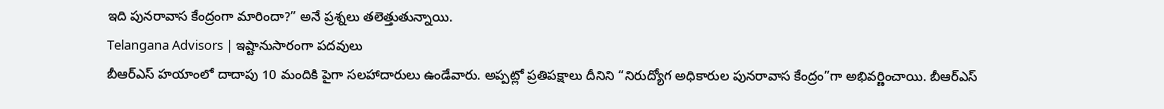ఇది పునరావాస కేంద్రంగా మారిందా?” అనే ప్రశ్నలు తలెత్తుతున్నాయి.
Telangana Advisors | ఇష్టానుసారంగా పదవులు
బీఆర్ఎస్ హయాంలో దాదాపు 10 మందికి పైగా సలహాదారులు ఉండేవారు. అప్పట్లో ప్రతిపక్షాలు దీనిని “నిరుద్యోగ అధికారుల పునరావాస కేంద్రం”గా అభివర్ణించాయి. బీఆర్ఎస్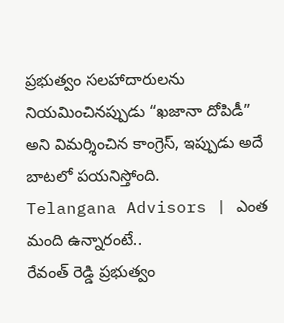ప్రభుత్వం సలహాదారులను నియమించినప్పుడు “ఖజానా దోపిడీ” అని విమర్శించిన కాంగ్రెస్, ఇప్పుడు అదే బాటలో పయనిస్తోంది.
Telangana Advisors | ఎంత మంది ఉన్నారంటే..
రేవంత్ రెడ్డి ప్రభుత్వం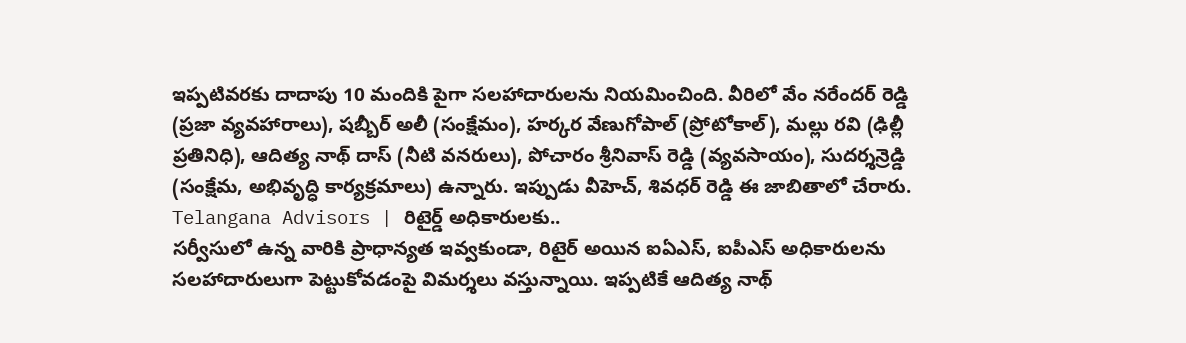ఇప్పటివరకు దాదాపు 10 మందికి పైగా సలహాదారులను నియమించింది. వీరిలో వేం నరేందర్ రెడ్డి (ప్రజా వ్యవహారాలు), షబ్బీర్ అలీ (సంక్షేమం), హర్కర వేణుగోపాల్ (ప్రోటోకాల్), మల్లు రవి (ఢిల్లీ ప్రతినిధి), ఆదిత్య నాథ్ దాస్ (నీటి వనరులు), పోచారం శ్రీనివాస్ రెడ్డి (వ్యవసాయం), సుదర్శన్రెడ్డి (సంక్షేమ, అభివృద్ధి కార్యక్రమాలు) ఉన్నారు. ఇప్పుడు వీహెచ్, శివధర్ రెడ్డి ఈ జాబితాలో చేరారు.
Telangana Advisors | రిటైర్డ్ అధికారులకు..
సర్వీసులో ఉన్న వారికి ప్రాధాన్యత ఇవ్వకుండా, రిటైర్ అయిన ఐఏఎస్, ఐపీఎస్ అధికారులను సలహాదారులుగా పెట్టుకోవడంపై విమర్శలు వస్తున్నాయి. ఇప్పటికే ఆదిత్య నాథ్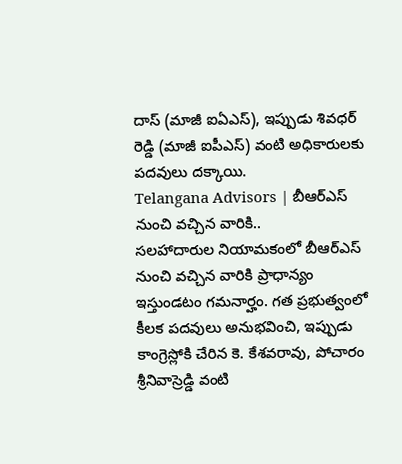దాస్ (మాజీ ఐఏఎస్), ఇప్పుడు శివధర్ రెడ్డి (మాజీ ఐపీఎస్) వంటి అధికారులకు పదవులు దక్కాయి.
Telangana Advisors | బీఆర్ఎస్ నుంచి వచ్చిన వారికి..
సలహాదారుల నియామకంలో బీఆర్ఎస్ నుంచి వచ్చిన వారికి ప్రాధాన్యం ఇస్తుండటం గమనార్హం. గత ప్రభుత్వంలో కీలక పదవులు అనుభవించి, ఇప్పుడు కాంగ్రెస్లోకి చేరిన కె. కేశవరావు, పోచారం శ్రీనివాస్రెడ్డి వంటి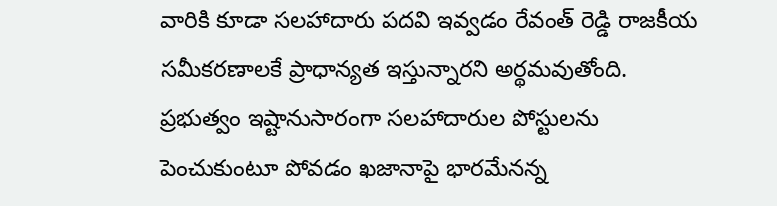వారికి కూడా సలహాదారు పదవి ఇవ్వడం రేవంత్ రెడ్డి రాజకీయ సమీకరణాలకే ప్రాధాన్యత ఇస్తున్నారని అర్థమవుతోంది. ప్రభుత్వం ఇష్టానుసారంగా సలహాదారుల పోస్టులను పెంచుకుంటూ పోవడం ఖజానాపై భారమేనన్న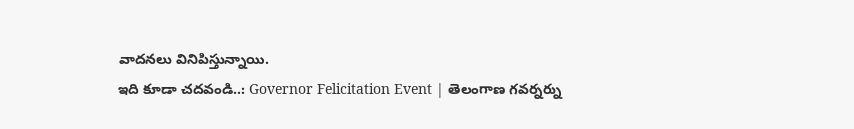వాదనలు వినిపిస్తున్నాయి.
ఇది కూడా చదవండి..: Governor Felicitation Event | తెలంగాణ గవర్నర్ను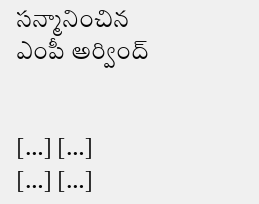సన్మానించిన ఎంపీ అర్వింద్


[…] […]
[…] […]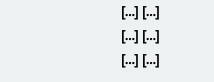[…] […]
[…] […]
[…] […]